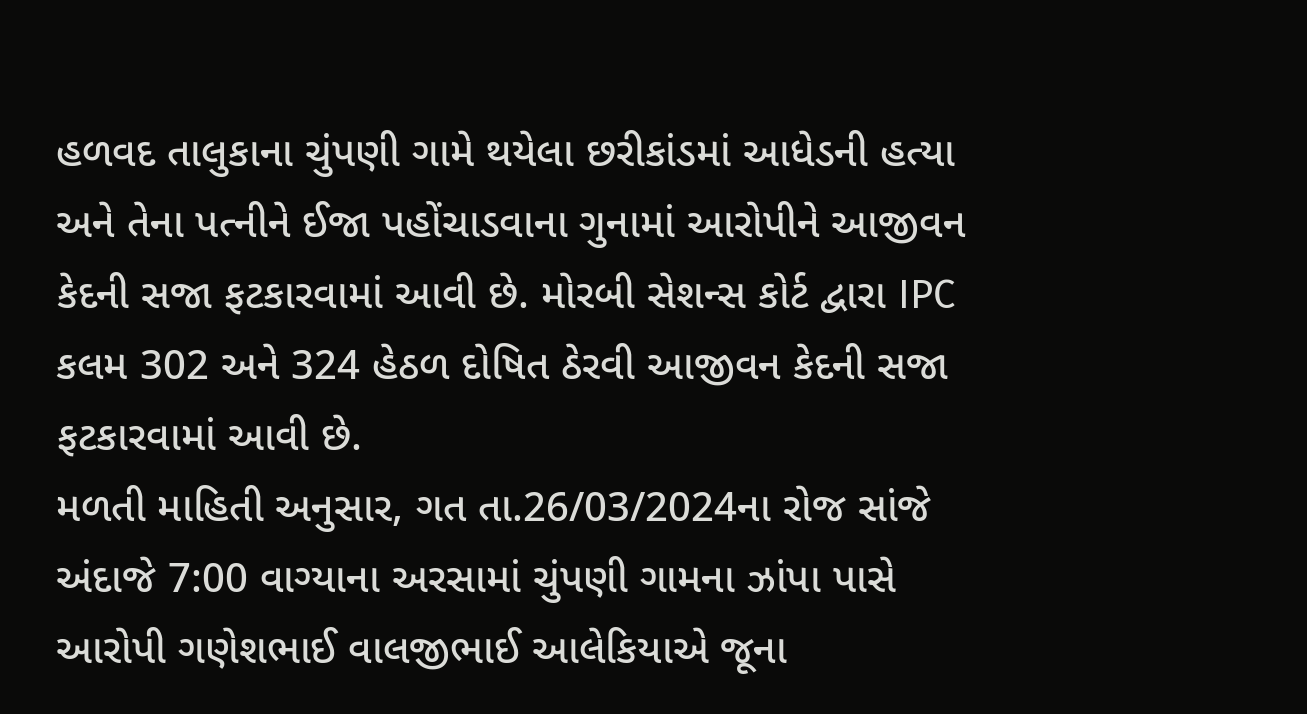હળવદ તાલુકાના ચુંપણી ગામે થયેલા છરીકાંડમાં આધેડની હત્યા અને તેના પત્નીને ઈજા પહોંચાડવાના ગુનામાં આરોપીને આજીવન કેદની સજા ફટકારવામાં આવી છે. મોરબી સેશન્સ કોર્ટ દ્વારા IPC કલમ 302 અને 324 હેઠળ દોષિત ઠેરવી આજીવન કેદની સજા ફટકારવામાં આવી છે.
મળતી માહિતી અનુસાર, ગત તા.26/03/2024ના રોજ સાંજે અંદાજે 7:00 વાગ્યાના અરસામાં ચુંપણી ગામના ઝાંપા પાસે આરોપી ગણેશભાઈ વાલજીભાઈ આલેકિયાએ જૂના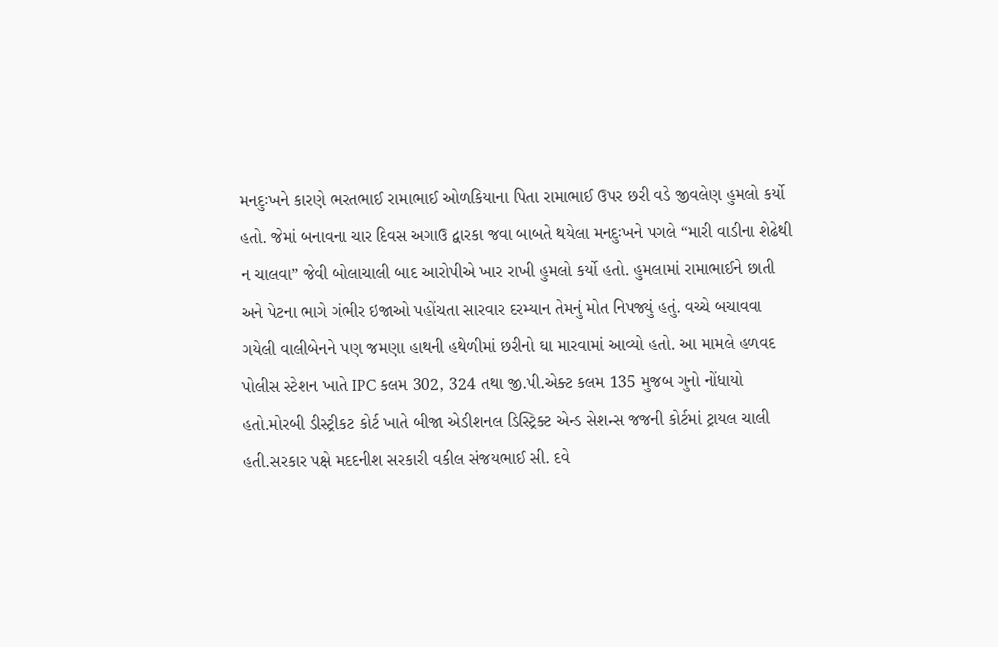મનદુઃખને કારણે ભરતભાઈ રામાભાઈ ઓળકિયાના પિતા રામાભાઈ ઉપર છરી વડે જીવલેણ હુમલો કર્યો હતો. જેમાં બનાવના ચાર દિવસ અગાઉ દ્વારકા જવા બાબતે થયેલા મનદુઃખને પગલે “મારી વાડીના શેઢેથી ન ચાલવા” જેવી બોલાચાલી બાદ આરોપીએ ખાર રાખી હુમલો કર્યો હતો. હુમલામાં રામાભાઈને છાતી અને પેટના ભાગે ગંભીર ઇજાઓ પહોંચતા સારવાર દરમ્યાન તેમનું મોત નિપજ્યું હતું. વચ્ચે બચાવવા ગયેલી વાલીબેનને પણ જમણા હાથની હથેળીમાં છરીનો ઘા મારવામાં આવ્યો હતો. આ મામલે હળવદ પોલીસ સ્ટેશન ખાતે IPC કલમ 302, 324 તથા જી.પી.એક્ટ કલમ 135 મુજબ ગુનો નોંધાયો હતો.મોરબી ડીસ્ટ્રીકટ કોર્ટ ખાતે બીજા એડીશનલ ડિસ્ટ્રિક્ટ એન્ડ સેશન્સ જજની કોર્ટમાં ટ્રાયલ ચાલી હતી.સરકાર પક્ષે મદદનીશ સરકારી વકીલ સંજયભાઈ સી. દવે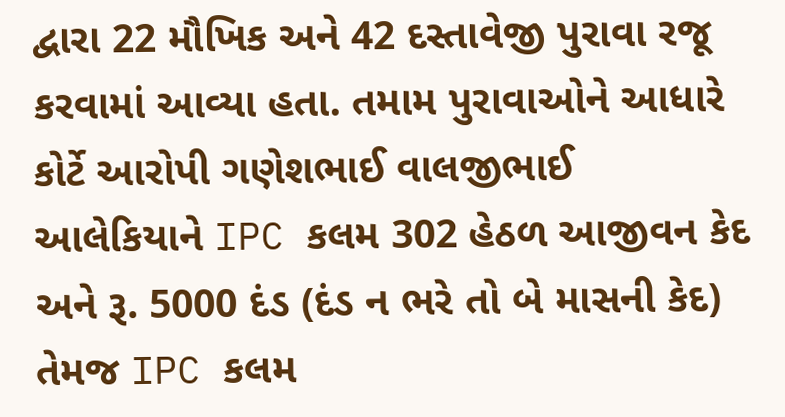દ્વારા 22 મૌખિક અને 42 દસ્તાવેજી પુરાવા રજૂ કરવામાં આવ્યા હતા. તમામ પુરાવાઓને આધારે કોર્ટે આરોપી ગણેશભાઈ વાલજીભાઈ આલેકિયાને IPC કલમ 302 હેઠળ આજીવન કેદ અને રૂ. 5000 દંડ (દંડ ન ભરે તો બે માસની કેદ) તેમજ IPC કલમ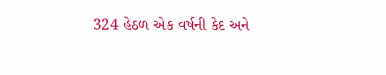324 હેઠળ એક વર્ષની કેદ અને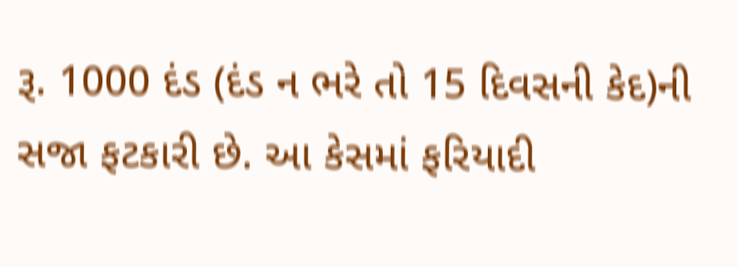રૂ. 1000 દંડ (દંડ ન ભરે તો 15 દિવસની કેદ)ની સજા ફટકારી છે. આ કેસમાં ફરિયાદી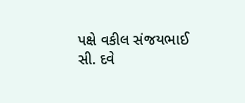પક્ષે વકીલ સંજયભાઈ સી. દવે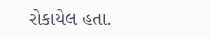રોકાયેલ હતા.